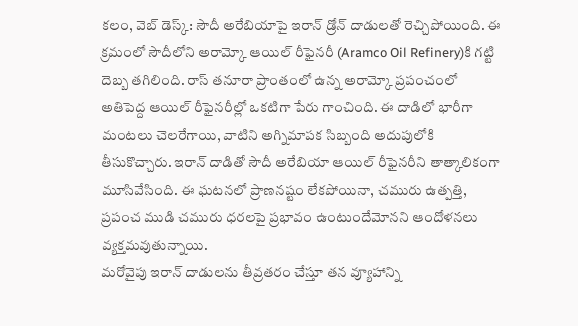కలం, వెబ్ డెస్క్: సౌదీ అరేబియాపై ఇరాన్ డ్రోన్ దాడులతో రెచ్చిపోయింది. ఈ క్రమంలో సౌదీలోని అరామ్కో ఆయిల్ రీఫైనరీ (Aramco Oil Refinery)కి గట్టి దెబ్బ తగిలింది. రాస్ తనూరా ప్రాంతంలో ఉన్న అరామ్కో ప్రపంచంలో అతిపెద్ద ఆయిల్ రీఫైనరీల్లో ఒకటిగా పేరు గాంచింది. ఈ దాడిలో భారీగా మంటలు చెలరేగాయి, వాటిని అగ్నిమాపక సిబ్బంది అదుపులోకి తీసుకొచ్చారు. ఇరాన్ దాడితో సౌదీ అరేబియా ఆయిల్ రీఫైనరీని తాత్కాలికంగా మూసివేసింది. ఈ ఘటనలో ప్రాణనష్టం లేకపోయినా, చమురు ఉత్పత్తి, ప్రపంచ ముడి చమురు ధరలపై ప్రభావం ఉంటుందేమోనని ఆందోళనలు వ్యక్తమవుతున్నాయి.
మరోవైపు ఇరాన్ దాడులను తీవ్రతరం చేస్తూ తన వ్యూహాన్ని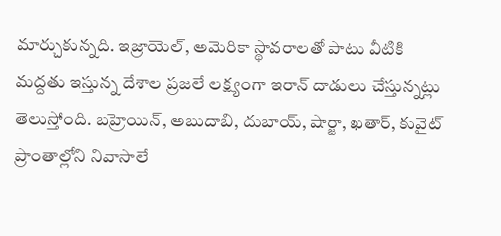మార్చుకున్నది. ఇజ్రాయెల్, అమెరికా స్థావరాలతో పాటు వీటికి మద్దతు ఇస్తున్న దేశాల ప్రజలే లక్ష్యంగా ఇరాన్ దాడులు చేస్తున్నట్లు తెలుస్తోంది. బహ్రెయిన్, అబుదాబి, దుబాయ్, షార్జా, ఖతార్, కువైట్ ప్రాంతాల్లోని నివాసాలే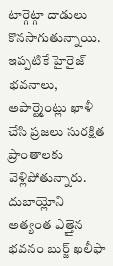టార్గెట్గా దాడులు కొనసాగుతున్నాయి. ఇప్పటికే హైరైజ్ భవనాలు, అపార్ట్మెంట్లు ఖాళీ చేసి ప్రజలు సురక్షిత ప్రాంతాలకు వెళ్లిపోతున్నారు. దుబాయ్లోని అత్యంత ఎత్తైన భవనం బుర్జ్ ఖలీఫా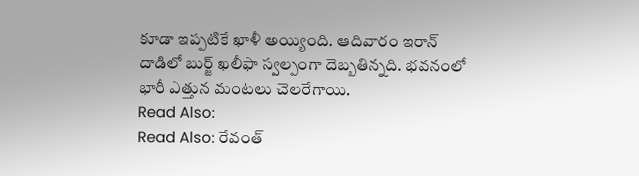కూడా ఇప్పటికే ఖాళీ అయ్యింది. ఆదివారం ఇరాన్ దాడిలో బుర్జ్ ఖలీఫా స్వల్పంగా దెబ్బతిన్నది. భవనంలో భారీ ఎత్తున మంటలు చెలరేగాయి.
Read Also:
Read Also: రేవంత్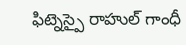ఫిట్నెస్పై రాహుల్ గాంధీ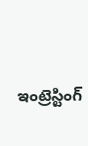ఇంట్రెస్టింగ్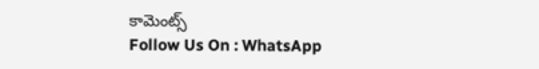కామెంట్స్
Follow Us On : WhatsApp